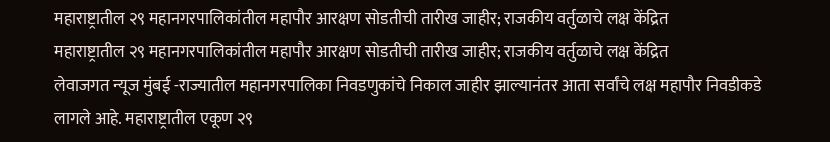महाराष्ट्रातील २९ महानगरपालिकांतील महापौर आरक्षण सोडतीची तारीख जाहीर; राजकीय वर्तुळाचे लक्ष केंद्रित
महाराष्ट्रातील २९ महानगरपालिकांतील महापौर आरक्षण सोडतीची तारीख जाहीर; राजकीय वर्तुळाचे लक्ष केंद्रित
लेवाजगत न्यूज मुंबई -राज्यातील महानगरपालिका निवडणुकांचे निकाल जाहीर झाल्यानंतर आता सर्वांचे लक्ष महापौर निवडीकडे लागले आहे. महाराष्ट्रातील एकूण २९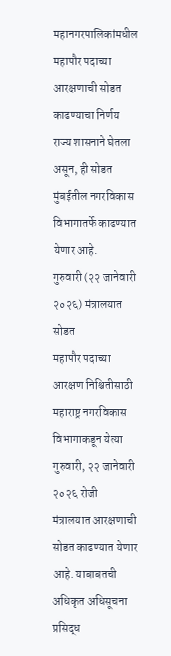महानगरपालिकांमधील महापौर पदाच्या आरक्षणाची सोडत काढण्याचा निर्णय राज्य शासनाने घेतला असून, ही सोडत मुंबईतील नगरविकास विभागातर्फे काढण्यात येणार आहे.
गुरुवारी (२२ जानेवारी २०२६) मंत्रालयात सोडत
महापौर पदाच्या आरक्षण निश्चितीसाठी महाराष्ट्र नगरविकास विभागाकडून येत्या गुरुवारी, २२ जानेवारी २०२६ रोजी मंत्रालयात आरक्षणाची सोडत काढण्यात येणार आहे. याबाबतची अधिकृत अधिसूचना प्रसिद्ध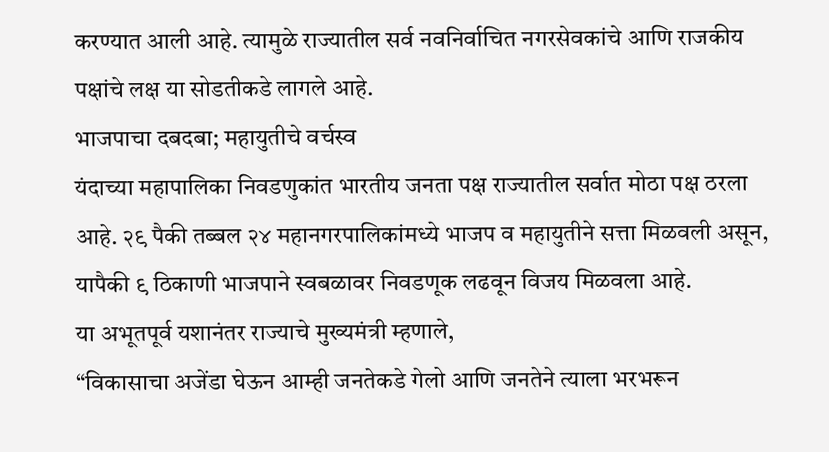करण्यात आली आहे. त्यामुळे राज्यातील सर्व नवनिर्वाचित नगरसेवकांचे आणि राजकीय पक्षांचे लक्ष या सोडतीकडे लागले आहे.
भाजपाचा दबदबा; महायुतीचे वर्चस्व
यंदाच्या महापालिका निवडणुकांत भारतीय जनता पक्ष राज्यातील सर्वात मोठा पक्ष ठरला आहे. २९ पैकी तब्बल २४ महानगरपालिकांमध्ये भाजप व महायुतीने सत्ता मिळवली असून, यापैकी ९ ठिकाणी भाजपाने स्वबळावर निवडणूक लढवून विजय मिळवला आहे.
या अभूतपूर्व यशानंतर राज्याचे मुख्यमंत्री म्हणाले,
“विकासाचा अजेंडा घेऊन आम्ही जनतेकडे गेलो आणि जनतेने त्याला भरभरून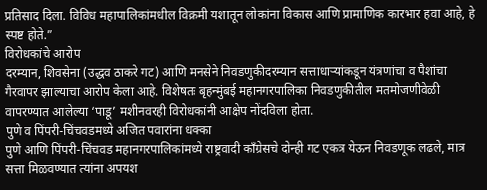प्रतिसाद दिला. विविध महापालिकांमधील विक्रमी यशातून लोकांना विकास आणि प्रामाणिक कारभार हवा आहे, हे स्पष्ट होते.”
विरोधकांचे आरोप
दरम्यान, शिवसेना (उद्धव ठाकरे गट) आणि मनसेने निवडणुकीदरम्यान सत्ताधाऱ्यांकडून यंत्रणांचा व पैशांचा गैरवापर झाल्याचा आरोप केला आहे. विशेषतः बृहन्मुंबई महानगरपालिका निवडणुकीतील मतमोजणीवेळी वापरण्यात आलेल्या ‘पाडू’ मशीनवरही विरोधकांनी आक्षेप नोंदविला होता.
पुणे व पिंपरी-चिंचवडमध्ये अजित पवारांना धक्का
पुणे आणि पिंपरी-चिंचवड महानगरपालिकांमध्ये राष्ट्रवादी काँग्रेसचे दोन्ही गट एकत्र येऊन निवडणूक लढले, मात्र सत्ता मिळवण्यात त्यांना अपयश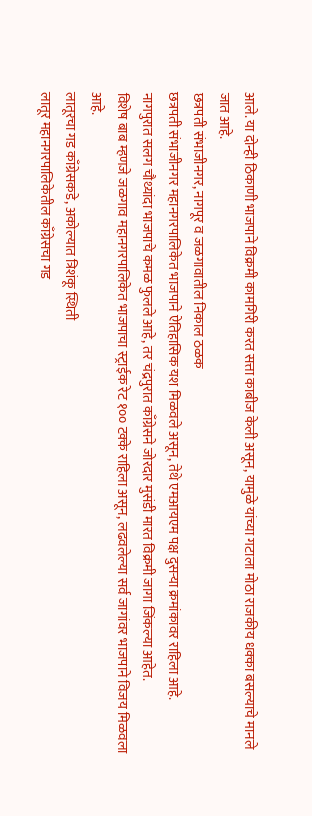आले. या दोन्ही ठिकाणी भाजपाने विक्रमी कामगिरी करत सत्ता काबीज केली असून, यामुळे यांच्या गटाला मोठा राजकीय धक्का बसल्याचे मानले जात आहे.
छत्रपती संभाजीनगर, नागपूर व जळगावातील निकाल ठळक
छत्रपती संभाजीनगर महानगरपालिकेत भाजपाने ऐतिहासिक यश मिळवले असून, तेथे एमआयएम पक्ष दुसऱ्या क्रमांकावर राहिला आहे.
नागपुरात सलग चौथ्यांदा भाजपाचे कमळ फुलले आहे, तर चंद्रपुरात काँग्रेसने जोरदार मुसंडी मारत विक्रमी जागा जिंकल्या आहेत.
विशेष बाब म्हणजे जळगाव महानगरपालिकेत भाजपाचा स्ट्राईक रेट १०० टक्के राहिला असून, लढवलेल्या सर्व जागांवर भाजपाने विजय मिळवला आहे.
लातूरचा गड काँग्रेसकडे, अकोल्यात त्रिशंकू स्थिती
लातूर महानगरपालिकेतील काँग्रेसचा गड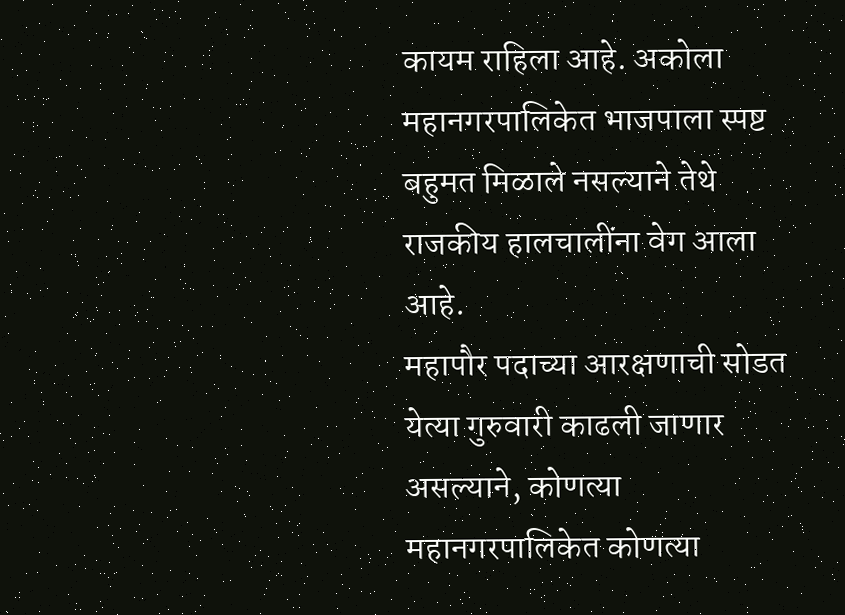कायम राहिला आहे. अकोला महानगरपालिकेत भाजपाला स्पष्ट बहुमत मिळाले नसल्याने तेथे राजकीय हालचालींना वेग आला आहे.
महापौर पदाच्या आरक्षणाची सोडत येत्या गुरुवारी काढली जाणार असल्याने, कोणत्या महानगरपालिकेत कोणत्या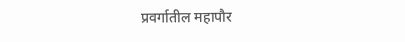प्रवर्गातील महापौर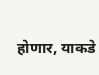होणार, याकडे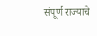संपूर्ण राज्याचे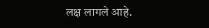लक्ष लागले आहे.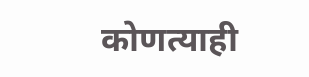कोणत्याही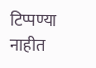टिप्पण्या नाहीत